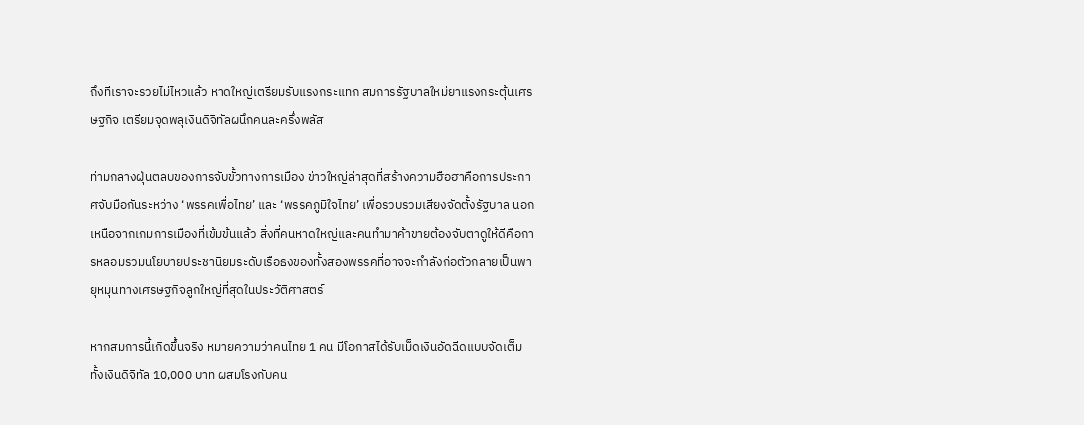ถึงทีเราจะรวยไม่ไหวแล้ว หาดใหญ่เตรียมรับแรงกระแทก สมการรัฐบาลใหม่ยาแรงกระตุ้นเศรษฐกิจ เตรียมจุดพลุเงินดิจิทัลผนึกคนละครึ่งพลัส

ท่ามกลางฝุ่นตลบของการจับขั้วทางการเมือง ข่าวใหญ่ล่าสุดที่สร้างความฮือฮาคือการประกาศจับมือกันระหว่าง ‘พรรคเพื่อไทย’ และ ‘พรรคภูมิใจไทย’ เพื่อรวบรวมเสียงจัดตั้งรัฐบาล นอกเหนือจากเกมการเมืองที่เข้มข้นแล้ว สิ่งที่คนหาดใหญ่และคนทำมาค้าขายต้องจับตาดูให้ดีคือการหลอมรวมนโยบายประชานิยมระดับเรือธงของทั้งสองพรรคที่อาจจะกำลังก่อตัวกลายเป็นพายุหมุนทางเศรษฐกิจลูกใหญ่ที่สุดในประวัติศาสตร์

หากสมการนี้เกิดขึ้นจริง หมายความว่าคนไทย 1 คน มีโอกาสได้รับเม็ดเงินอัดฉีดแบบจัดเต็ม ทั้งเงินดิจิทัล 10,000 บาท ผสมโรงกับคน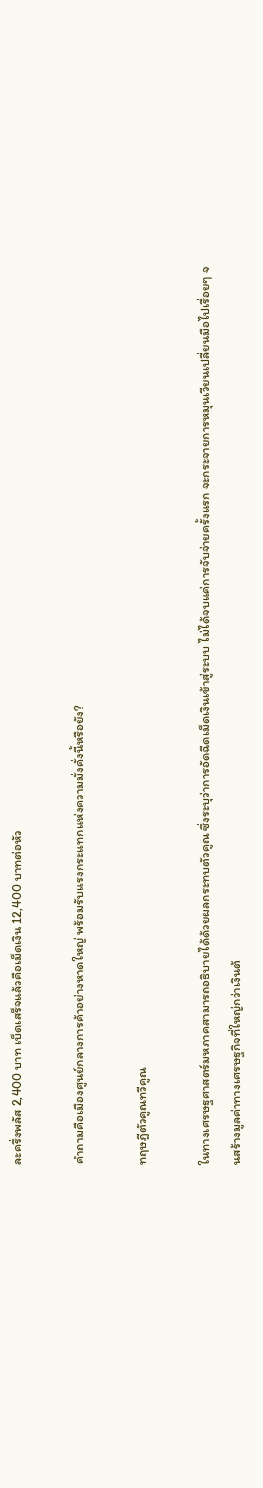ละครึ่งพลัส 2,400 บาท เบ็ดเสร็จแล้วคือเม็ดเงิน 12,400 บาทต่อหัว

คำถามคือเมืองศูนย์กลางการค้าอย่างหาดใหญ่ พร้อมรับแรงกระแทกแห่งความมั่งคั่งนี้หรือยัง?

ทฤษฎีตัวคูณทวีคูณ

ในทางเศรษฐศาสตร์มหภาคสามารถอธิบายได้ด้วยผลกระทบตัวคูณ ซึ่งระบุว่าการอัดฉีดเม็ดเงินเข้าสู่ระบบ ไม่ได้จบแค่การจับจ่ายครั้งแรก จะกระจายการหมุนเวียนเปลี่ยนมือไปเรื่อยๆ จนสร้างมูลค่าทางเศรษฐกิจที่ใหญ่กว่าเงินต้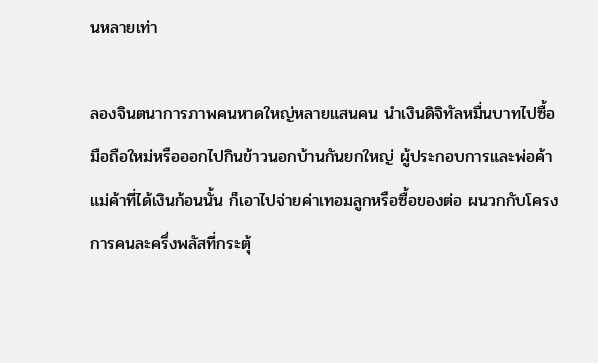นหลายเท่า

ลองจินตนาการภาพคนหาดใหญ่หลายแสนคน นำเงินดิจิทัลหมื่นบาทไปซื้อมือถือใหม่หรือออกไปกินข้าวนอกบ้านกันยกใหญ่ ผู้ประกอบการและพ่อค้าแม่ค้าที่ได้เงินก้อนนั้น ก็เอาไปจ่ายค่าเทอมลูกหรือซื้อของต่อ ผนวกกับโครงการคนละครึ่งพลัสที่กระตุ้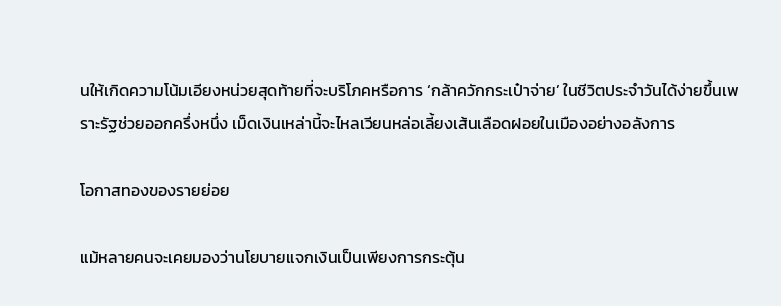นให้เกิดความโน้มเอียงหน่วยสุดท้ายที่จะบริโภคหรือการ ‘กล้าควักกระเป๋าจ่าย’ ในชีวิตประจำวันได้ง่ายขึ้นเพราะรัฐช่วยออกครึ่งหนึ่ง เม็ดเงินเหล่านี้จะไหลเวียนหล่อเลี้ยงเส้นเลือดฝอยในเมืองอย่างอลังการ

โอกาสทองของรายย่อย

แม้หลายคนจะเคยมองว่านโยบายแจกเงินเป็นเพียงการกระตุ้น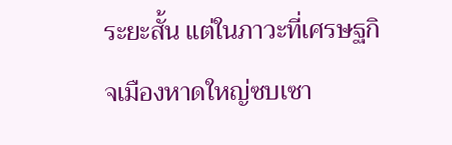ระยะสั้น แต่ในภาวะที่เศรษฐกิจเมืองหาดใหญ่ซบเซา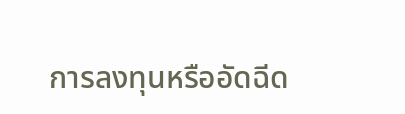การลงทุนหรืออัดฉีด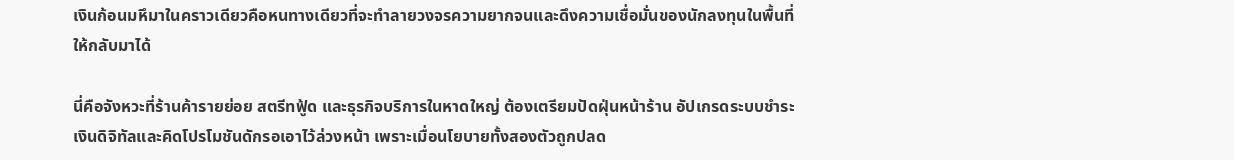เงินก้อนมหึมาในคราวเดียวคือหนทางเดียวที่จะทำลายวงจรความยากจนและดึงความเชื่อมั่นของนักลงทุนในพื้นที่ให้กลับมาได้

นี่คือจังหวะที่ร้านค้ารายย่อย สตรีทฟู้ด และธุรกิจบริการในหาดใหญ่ ต้องเตรียมปัดฝุ่นหน้าร้าน อัปเกรดระบบชำระเงินดิจิทัลและคิดโปรโมชันดักรอเอาไว้ล่วงหน้า เพราะเมื่อนโยบายทั้งสองตัวถูกปลด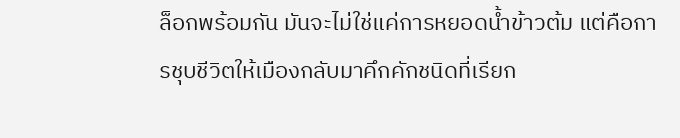ล็อกพร้อมกัน มันจะไม่ใช่แค่การหยอดน้ำข้าวต้ม แต่คือการชุบชีวิตให้เมืองกลับมาคึกคักชนิดที่เรียก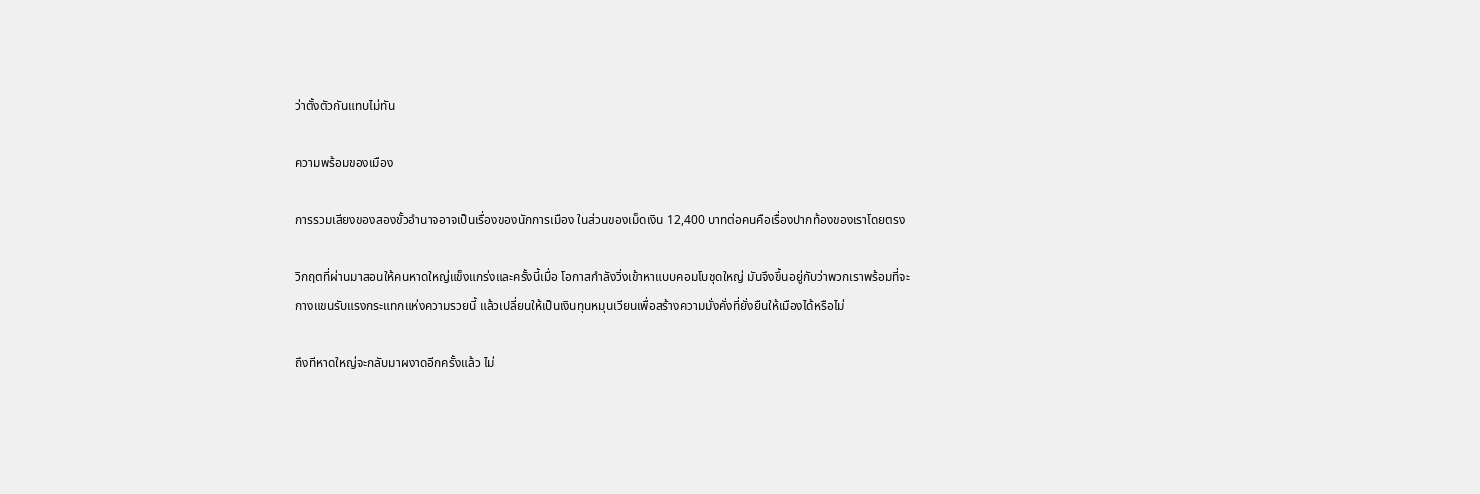ว่าตั้งตัวกันแทบไม่ทัน

ความพร้อมของเมือง

การรวมเสียงของสองขั้วอำนาจอาจเป็นเรื่องของนักการเมือง ในส่วนของเม็ดเงิน 12,400 บาทต่อคนคือเรื่องปากท้องของเราโดยตรง

วิกฤตที่ผ่านมาสอนให้คนหาดใหญ่แข็งแกร่งและครั้งนี้เมื่อ โอกาสกำลังวิ่งเข้าหาแบบคอมโบชุดใหญ่ มันจึงขึ้นอยู่กับว่าพวกเราพร้อมที่จะกางแขนรับแรงกระแทกแห่งความรวยนี้ แล้วเปลี่ยนให้เป็นเงินทุนหมุนเวียนเพื่อสร้างความมั่งคั่งที่ยั่งยืนให้เมืองได้หรือไม่

ถึงทีหาดใหญ่จะกลับมาผงาดอีกครั้งแล้ว ไม่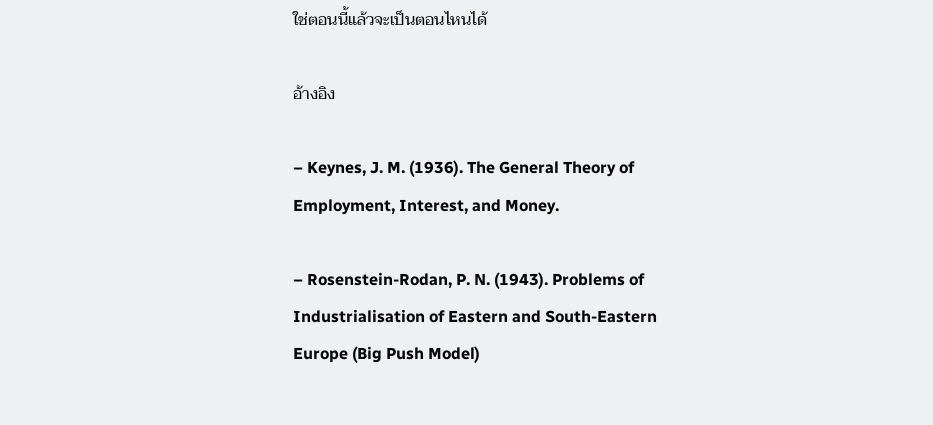ใช่ตอนนี้แล้วจะเป็นตอนไหนได้

อ้างอิง

– Keynes, J. M. (1936). The General Theory of Employment, Interest, and Money.

– Rosenstein-Rodan, P. N. (1943). Problems of Industrialisation of Eastern and South-Eastern Europe (Big Push Model)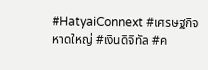#HatyaiConnext #เศรษฐกิจหาดใหญ่ #เงินดิจิทัล #ค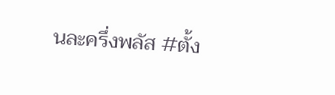นละครึ่งพลัส #ตั้ง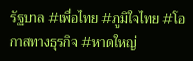รัฐบาล #เพื่อไทย #ภูมิใจไทย #โอกาสทางธุรกิจ #หาดใหญ่